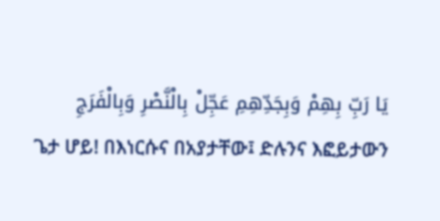يَا رَبِّ بِهِمْ وَبِجَدِّهِمِ عَجِّلْ بِالْنَّصْرِ وَبِالْفَرَجِ
ጌታ ሆይ! በእነርሱና በአያታቸው፤ ድሉንና እፎይታውን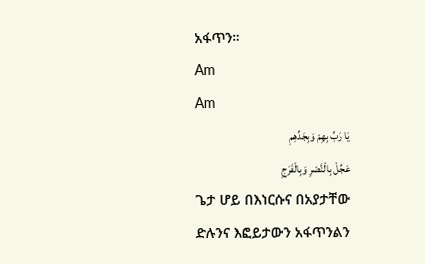አፋጥን።
Am
Am
يَا رَبِّ بِهِمْ وَبِجَدِّهِمِ
عَجِّلْ بِالْنَّصْرِ وَبِالْفَرَجِ
ጌታ ሆይ በእነርሱና በአያታቸው
ድሉንና እፎይታውን አፋጥንልን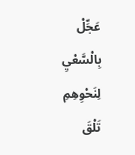عَجِّلْ بِالْسَّعْيِ لِنَحْوِهِمِ
تَلْقَ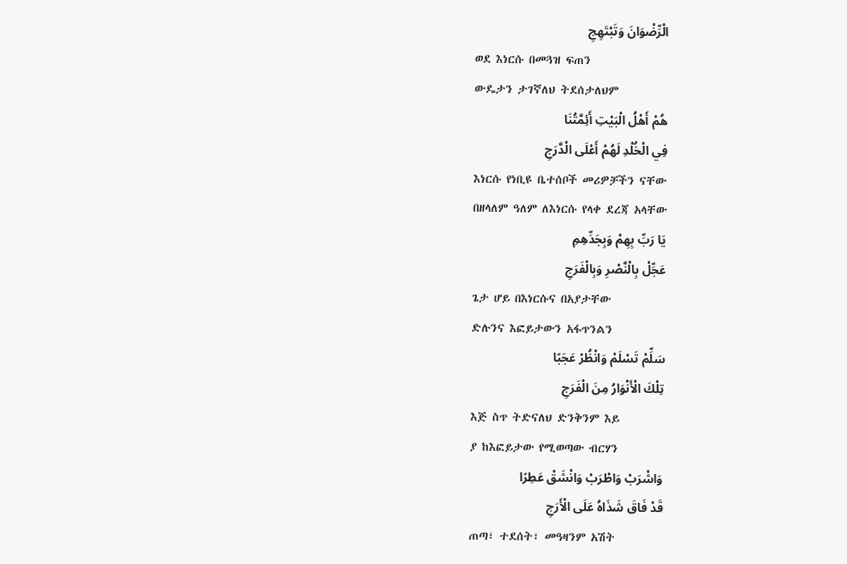الْرِّضْوَانَ وَتَبْتَهِجِ
ወደ እነርሱ በመጓዝ ፍጠን
ውዴታን ታገኛለህ ትደሰታለህም
هُمْ أَهْلُ الْبَيْتِ أَئِمَّتُنَا
فِي الْخُلْدِ لَهُمْ أَعْلَى الْدَّرَجِ
እነርሱ የነቢዩ ቤተሰቦች መሪዎቻችን ናቸው
በዘላለም ዓለም ለእነርሱ የላቀ ደረጃ አላቸው
يَا رَبِّ بِهِمْ وَبِجَدِّهِمِ
عَجِّلْ بِالْنَّصْرِ وَبِالْفَرَجِ
ጌታ ሆይ በእነርሱና በአያታቸው
ድሉንና እፎይታውን አፋጥንልን
سَلِّمْ تَسْلَمْ وَانْظُرْ عَجَبًا
تِلْكَ الْأَنْوَارُ مِنَ الْفَرَجِ
እጅ ስጥ ትድናለህ ድንቅንም እይ
ያ ከእፎይታው የሚወጣው ብርሃን
وَاشْرَبْ وَاطْرَبْ وَانْشَقْ عَطِرًا
قَدْ فَاقَ شَذَاهُ عَلَى الْأَرَجِ
ጠጣ፣ ተደሰት፣ መዓዛንም አሽት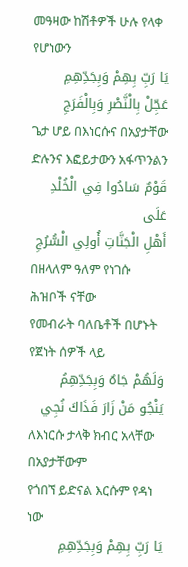መዓዛው ከሽቶዎች ሁሉ የላቀ የሆነውን
يَا رَبِّ بِهِمْ وَبِجَدِّهِمِ
عَجِّلْ بِالْنَّصْرِ وَبِالْفَرَجِ
ጌታ ሆይ በእነርሱና በአያታቸው
ድሉንና እፎይታውን አፋጥንልን
قَوْمٌ سَادُوا فِي الْخُلْدِ عَلَى
أَهْلِ الْجَنَّاتِ أُولِي الْسُّرُجِ
በዘላለም ዓለም የነገሱ ሕዝቦች ናቸው
የመብራት ባለቤቶች በሆኑት የጀነት ሰዎች ላይ
وَلَهُمْ جَاهٌ وَبِجَدِّهِمُ
يَنْجُو مَنْ زَارَ فَذَاكَ نُجِي
ለእነርሱ ታላቅ ክብር አላቸው በአያታቸውም
የጎበኘ ይድናል እርሱም የዳነ ነው
يَا رَبِّ بِهِمْ وَبِجَدِّهِمِ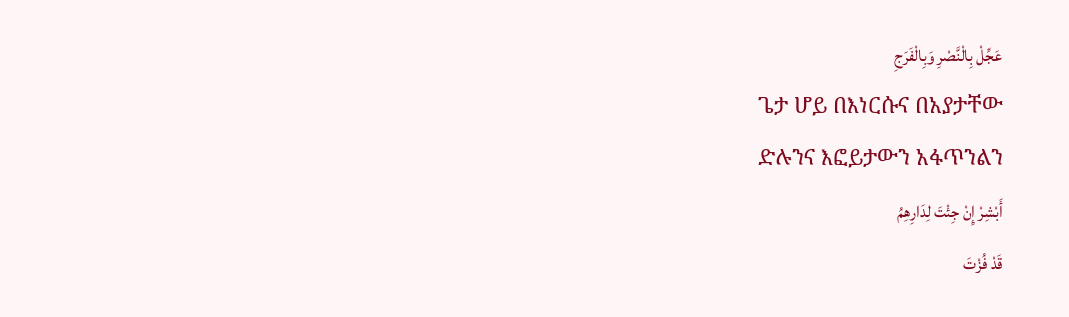عَجِّلْ بِالْنَّصْرِ وَبِالْفَرَجِ
ጌታ ሆይ በእነርሱና በአያታቸው
ድሉንና እፎይታውን አፋጥንልን
أَبْشِرْ إِنْ جِئْتَ لِدَارِهِمُ
قَدْ فُزْتَ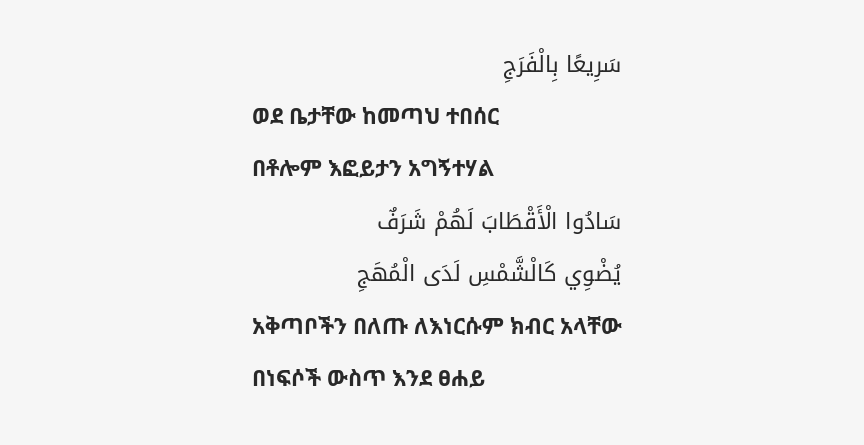سَرِيعًا بِالْفَرَجِ
ወደ ቤታቸው ከመጣህ ተበሰር
በቶሎም እፎይታን አግኝተሃል
سَادُوا الْأَقْطَابَ لَهُمْ شَرَفٌ
يُضْوِي كَالْشَّمْسِ لَدَى الْمُهَجِ
አቅጣቦችን በለጡ ለእነርሱም ክብር አላቸው
በነፍሶች ውስጥ እንደ ፀሐይ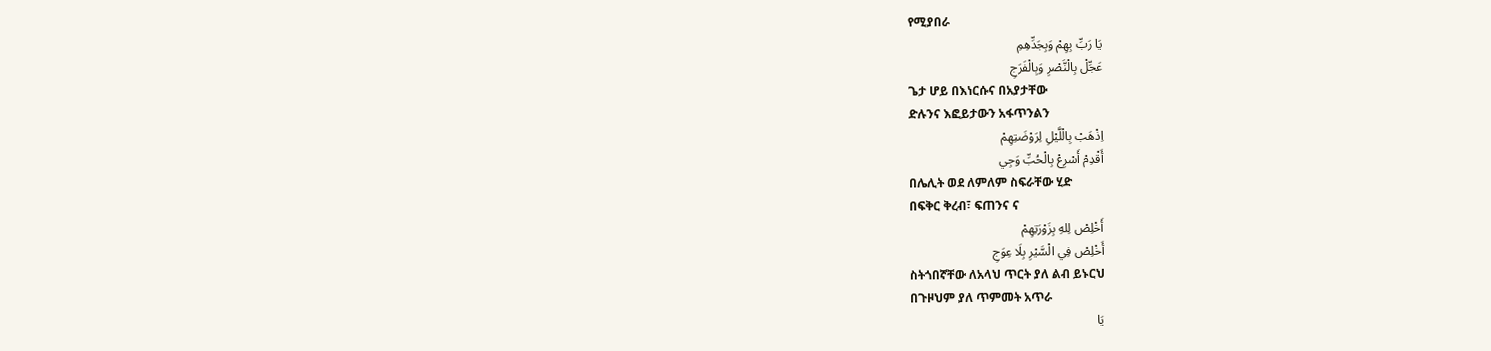የሚያበራ
يَا رَبِّ بِهِمْ وَبِجَدِّهِمِ
عَجِّلْ بِالْنَّصْرِ وَبِالْفَرَجِ
ጌታ ሆይ በእነርሱና በአያታቸው
ድሉንና እፎይታውን አፋጥንልን
اِذْهَبْ بِالْلَّيْلِ لِرَوْضَتِهِمْ
أَقْدِمْ أَسْرِعْ بِالْحُبِّ وَجِي
በሌሊት ወደ ለምለም ስፍራቸው ሂድ
በፍቅር ቅረብ፣ ፍጠንና ና
أَخْلِصْ لِلهِ بِزَوْرَتِهِمْ
أَخْلِصْ فِي الْسَّيْرِ بِلَا عِوَجِ
ስትጎበኛቸው ለአላህ ጥርት ያለ ልብ ይኑርህ
በጉዞህም ያለ ጥምመት አጥራ
يَا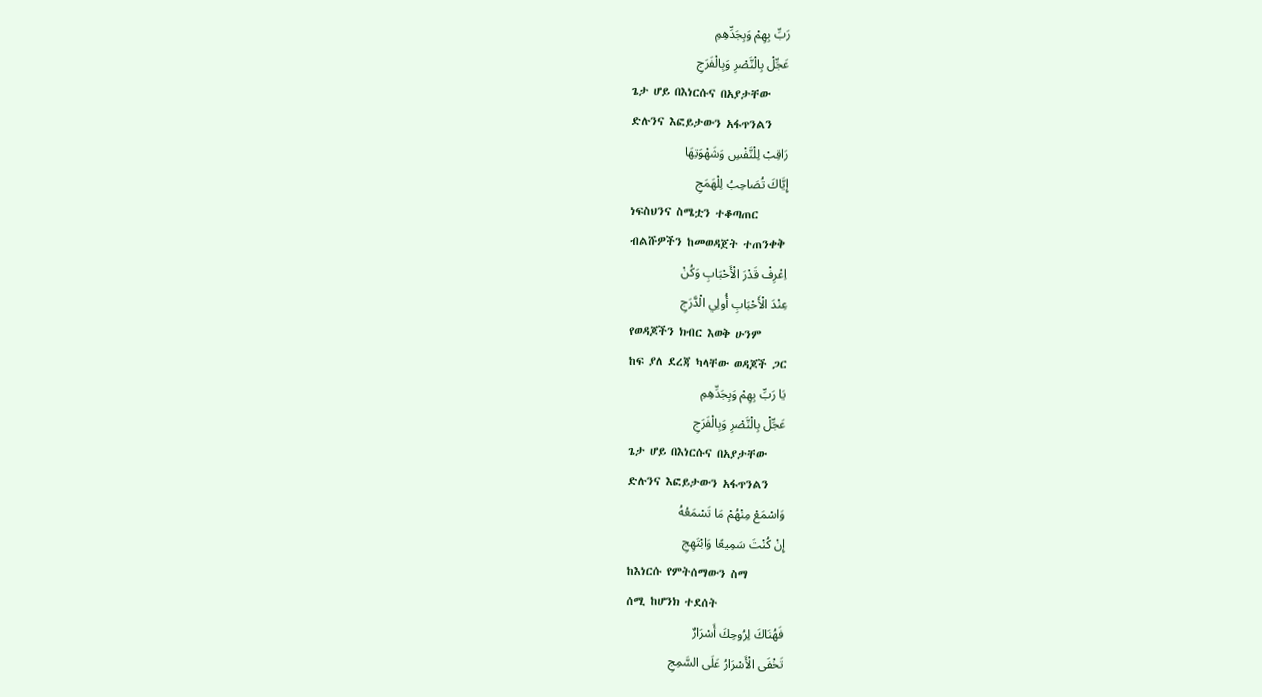رَبِّ بِهِمْ وَبِجَدِّهِمِ
عَجِّلْ بِالْنَّصْرِ وَبِالْفَرَجِ
ጌታ ሆይ በእነርሱና በአያታቸው
ድሉንና እፎይታውን አፋጥንልን
رَاقِبْ لِلْنَّفْسِ وَشَهْوَتِهَا
إِيَّاكَ تُصَاحِبُ لِلْهَمَجِ
ነፍስህንና ስሜቷን ተቆጣጠር
ብልሹዎችን ከመወዳጀት ተጠንቀቅ
اِعْرِفْ قَدْرَ الْأَحْبَابِ وَكُنْ
عِنْدَ الْأَحْبَابِ أُولِي الْدَّرَجِ
የወዳጆችን ክብር እወቅ ሁንም
ከፍ ያለ ደረጃ ካላቸው ወዳጆች ጋር
يَا رَبِّ بِهِمْ وَبِجَدِّهِمِ
عَجِّلْ بِالْنَّصْرِ وَبِالْفَرَجِ
ጌታ ሆይ በእነርሱና በአያታቸው
ድሉንና እፎይታውን አፋጥንልን
وَاسْمَعْ مِنْهُمْ مَا تَسْمَعُهُ
إِنْ كُنْتَ سَمِيعًا وَابْتَهِجِ
ከእነርሱ የምትሰማውን ስማ
ሰሚ ከሆንክ ተደሰት
فَهُنَاكَ لِرُوحِكَ أَسْرَارٌ
تَخْفَى الْأَسْرَارُ عَلَى السَّمِجِ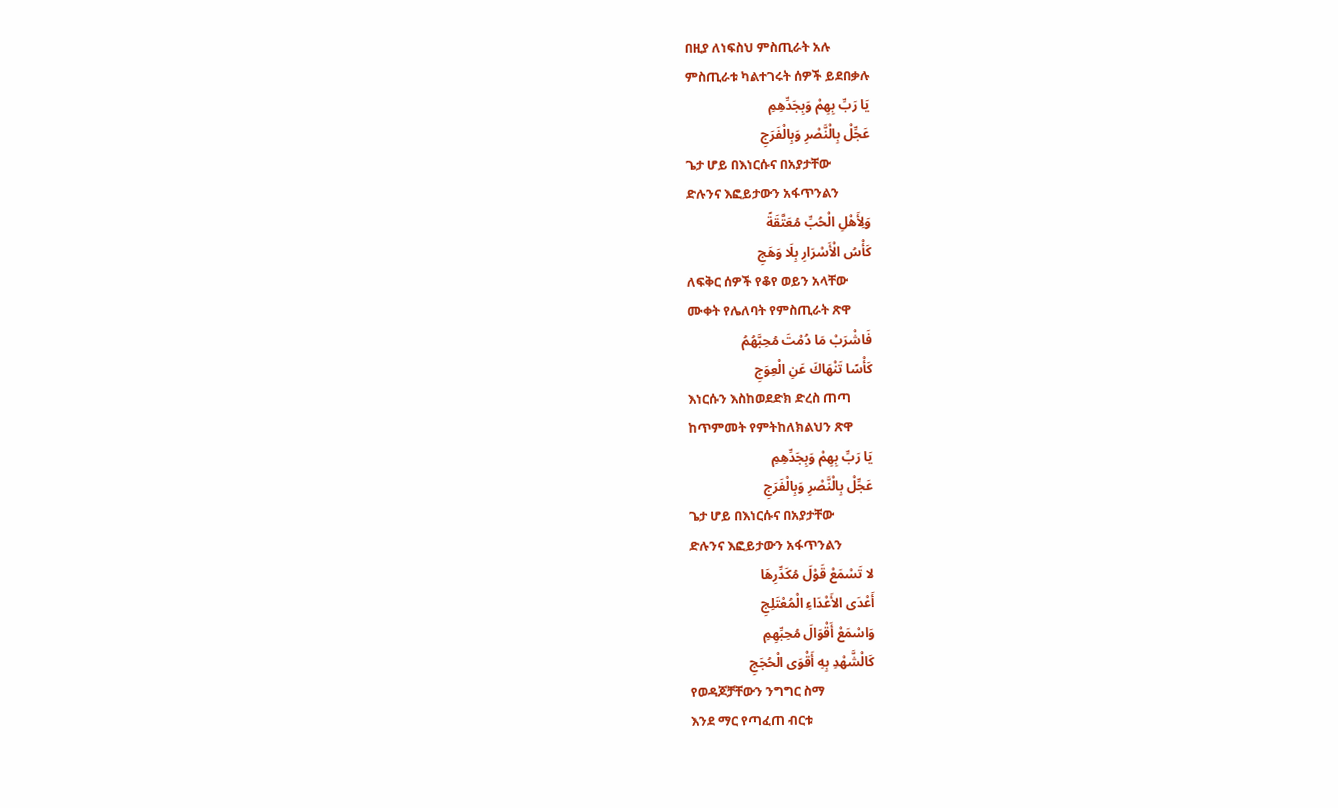በዚያ ለነፍስህ ምስጢራት አሉ
ምስጢራቱ ካልተገሩት ሰዎች ይደበቃሉ
يَا رَبِّ بِهِمْ وَبِجَدِّهِمِ
عَجِّلْ بِالْنَّصْرِ وَبِالْفَرَجِ
ጌታ ሆይ በእነርሱና በአያታቸው
ድሉንና እፎይታውን አፋጥንልን
وَلِأَهْلِ الْحُبِّ مُعَتَّقَةً
كَأْسُ الْأَسْرَارِ بِلَا وَهَجِ
ለፍቅር ሰዎች የቆየ ወይን አላቸው
ሙቀት የሌለባት የምስጢራት ጽዋ
فَاشْرَبْ مَا دُمْتَ مُحِبَّهُمُ
كَأْسًا تَنْهَاكَ عَنِ الْعِوَجِ
እነርሱን እስከወደድክ ድረስ ጠጣ
ከጥምመት የምትከለክልህን ጽዋ
يَا رَبِّ بِهِمْ وَبِجَدِّهِمِ
عَجِّلْ بِالْنَّصْرِ وَبِالْفَرَجِ
ጌታ ሆይ በእነርሱና በአያታቸው
ድሉንና እፎይታውን አፋጥንልን
لا تَسْمَعْ قَوْلَ مُكَدِّرِهَا
أَعْدَى الأَعْدَاءِ الْمُعْتَلِجِ
وَاسْمَعْ أَقْوَالَ مُحِبِّهِمِ
كَالْشَّهْدِ بِهِ أَقْوَى الْحُجَجِ
የወዳጆቻቸውን ንግግር ስማ
እንደ ማር የጣፈጠ ብርቱ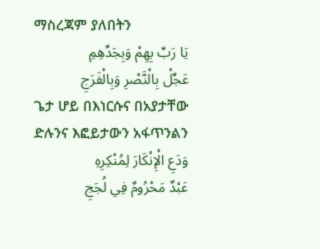ማስረጃም ያለበትን
يَا رَبِّ بِهِمْ وَبِجَدِّهِمِ
عَجِّلْ بِالْنَّصْرِ وَبِالْفَرَجِ
ጌታ ሆይ በእነርሱና በአያታቸው
ድሉንና እፎይታውን አፋጥንልን
وَدَعِ الْإِنْكَارَ لِمُنْكِرِهِ
عَبْدٌ مَحْرُومٌ فِي لُجَجِ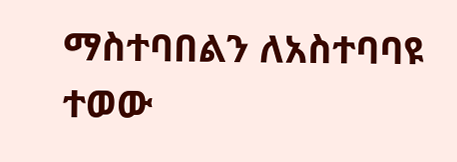ማስተባበልን ለአስተባባዩ ተወው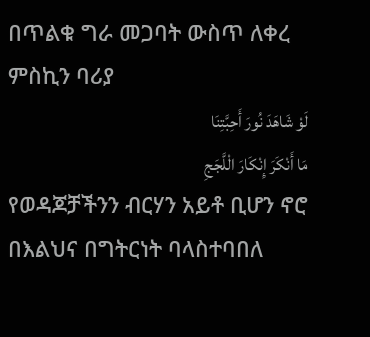በጥልቁ ግራ መጋባት ውስጥ ለቀረ ምስኪን ባሪያ
لَوْ شَاهَدَ نُورَ أَحِبَّتِنَا
مَا أَنْكَرَ إِنْكَارَ الْلَّجَجِ
የወዳጆቻችንን ብርሃን አይቶ ቢሆን ኖሮ
በእልህና በግትርነት ባላስተባበለ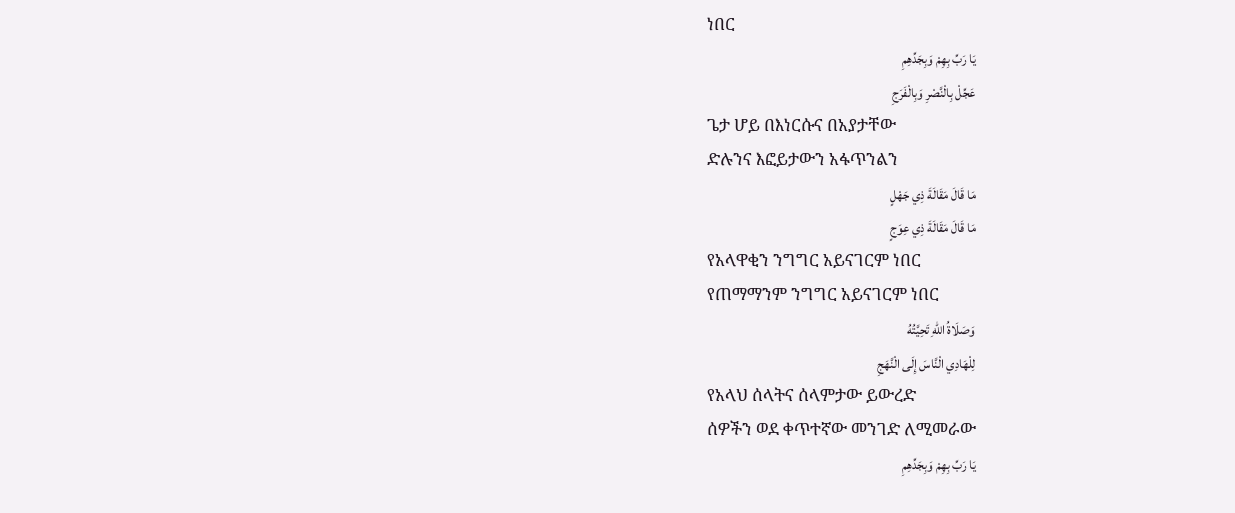ነበር
يَا رَبِّ بِهِمْ وَبِجَدِّهِمِ
عَجِّلْ بِالْنَّصْرِ وَبِالْفَرَجِ
ጌታ ሆይ በእነርሱና በአያታቸው
ድሉንና እፎይታውን አፋጥንልን
مَا قَالَ مَقَالَةَ ذِي جَهْلٍ
مَا قَالَ مَقَالَةَ ذِي عِوَجٍ
የአላዋቂን ንግግር አይናገርም ነበር
የጠማማንም ንግግር አይናገርም ነበር
وَصَلَاةُ اللهِ تَحِيَّتُهُ
لِلْهَادِي الْنَّاسَ إِلَى الْنَّهَجِ
የአላህ ሰላትና ሰላምታው ይውረድ
ሰዎችን ወደ ቀጥተኛው መንገድ ለሚመራው
يَا رَبِّ بِهِمْ وَبِجَدِّهِمِ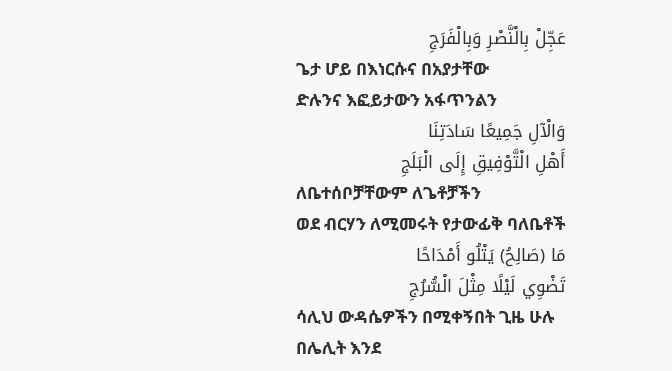عَجِّلْ بِالْنَّصْرِ وَبِالْفَرَجِ
ጌታ ሆይ በእነርሱና በአያታቸው
ድሉንና እፎይታውን አፋጥንልን
وَالْآلِ جَمِيعًا سَادَتِنَا
أَهْلِ الْتَّوْفِيقِ إِلَى الْبَلَجِ
ለቤተሰቦቻቸውም ለጌቶቻችን
ወደ ብርሃን ለሚመሩት የታውፊቅ ባለቤቶች
مَا (صَالِحُ) يَتْلُو أَمْدَاحًا
تَضْوِي لَيْلًا مِثْلَ الْسُّرُجِ
ሳሊህ ውዳሴዎችን በሚቀኝበት ጊዜ ሁሉ
በሌሊት እንደ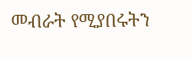መብራት የሚያበሩትን